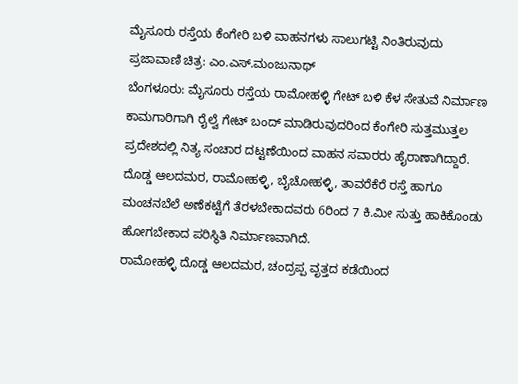ಮೈಸೂರು ರಸ್ತೆಯ ಕೆಂಗೇರಿ ಬಳಿ ವಾಹನಗಳು ಸಾಲುಗಟ್ಟಿ ನಿಂತಿರುವುದು
ಪ್ರಜಾವಾಣಿ ಚಿತ್ರ: ಎಂ.ಎಸ್.ಮಂಜುನಾಥ್
ಬೆಂಗಳೂರು: ಮೈಸೂರು ರಸ್ತೆಯ ರಾಮೋಹಳ್ಳಿ ಗೇಟ್ ಬಳಿ ಕೆಳ ಸೇತುವೆ ನಿರ್ಮಾಣ ಕಾಮಗಾರಿಗಾಗಿ ರೈಲ್ವೆ ಗೇಟ್ ಬಂದ್ ಮಾಡಿರುವುದರಿಂದ ಕೆಂಗೇರಿ ಸುತ್ತಮುತ್ತಲ ಪ್ರದೇಶದಲ್ಲಿ ನಿತ್ಯ ಸಂಚಾರ ದಟ್ಟಣೆಯಿಂದ ವಾಹನ ಸವಾರರು ಹೈರಾಣಾಗಿದ್ದಾರೆ.
ದೊಡ್ಡ ಆಲದಮರ, ರಾಮೋಹಳ್ಳಿ, ಬೈಚೋಹಳ್ಳಿ, ತಾವರೆಕೆರೆ ರಸ್ತೆ ಹಾಗೂ ಮಂಚನಬೆಲೆ ಅಣೆಕಟ್ಟೆಗೆ ತೆರಳಬೇಕಾದವರು 6ರಿಂದ 7 ಕಿ.ಮೀ ಸುತ್ತು ಹಾಕಿಕೊಂಡು ಹೋಗಬೇಕಾದ ಪರಿಸ್ಥಿತಿ ನಿರ್ಮಾಣವಾಗಿದೆ.
ರಾಮೋಹಳ್ಳಿ ದೊಡ್ಡ ಆಲದಮರ, ಚಂದ್ರಪ್ಪ ವೃತ್ತದ ಕಡೆಯಿಂದ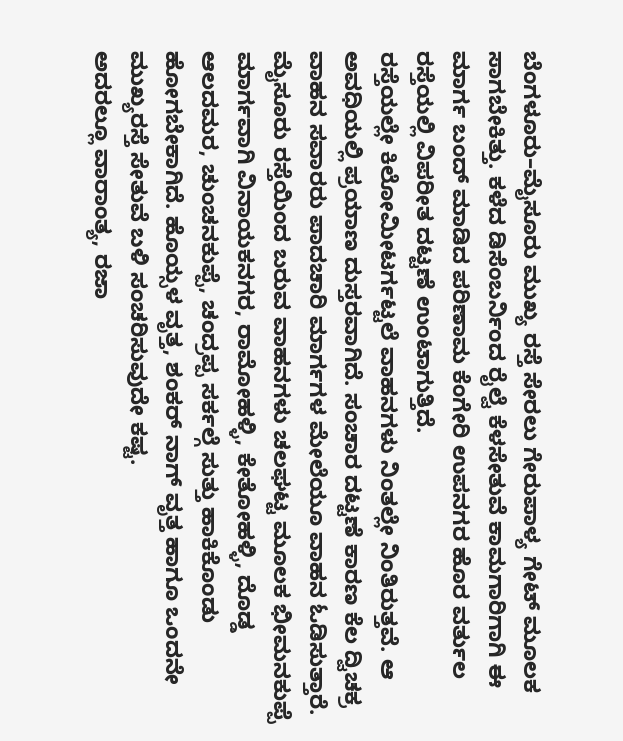ಬೆಂಗಳೂರು–ಮೈಸೂರು ಮುಖ್ಯ ರಸ್ತೆ ಸೇರಲು ಗೇರುಪಾಳ್ಯ ಗೇಟ್ ಮೂಲಕ ಸಾಗಬೇಕಿತ್ತು. ಕಳೆದ ಡಿಸೆಂಬರ್ನಿಂದ ರೈಲ್ವೆ ಕೆಳಸೇತುವೆ ಕಾಮಗಾರಿಗಾಗಿ ಈ ಮಾರ್ಗ ಬಂದ್ ಮಾಡಿದ ಪರಿಣಾಮ ಕೆಂಗೇರಿ ಉಪನಗರ ಹೊರ ವರ್ತುಲ ರಸ್ತೆಯಲ್ಲಿ ವಿಪರೀತ ದಟ್ಟಣೆ ಉಂಟಾಗುತ್ತಿದೆ.
ರಸ್ತೆಯಲ್ಲೇ ಕಿಲೋಮೀಟರ್ಗಟ್ಟಲೆ ವಾಹನಗಳು ನಿಂತಲ್ಲೇ ನಿಂತಿರುತ್ತವೆ. ಆ ಅವಧಿಯಲ್ಲಿ ಪ್ರಯಾಣ ದುಸ್ತರವಾಗಿದೆ. ಸಂಚಾರ ದಟ್ಟಣೆ ಕಾರಣ ಕೆಲ ದ್ವಿಚಕ್ರ ವಾಹನ ಸವಾರರು ಪಾದಚಾರಿ ಮಾರ್ಗಗಳ ಮೇಲೆಯೂ ವಾಹನ ಓಡಿಸುತ್ತಾರೆ.
ಮೈಸೂರು ರಸ್ತೆಯಿಂದ ಬರುವ ವಾಹನಗಳು ಚಲಘಟ್ಟ ಮೂಲಕ ಭೀಮನಕುಪ್ಪೆ ಮಾರ್ಗವಾಗಿ ವಿನಾಯಕನಗರ, ರಾಮೋಹಳ್ಳಿ, ಕೇತೋಹಳ್ಳಿ, ದೊಡ್ಡ ಆಲದಮರ, ಚುಂಚನಕುಪ್ಪೆ, ಚಂದ್ರಪ್ಪ ಸರ್ಕಲ್ಗೆ ಸುತ್ತು ಹಾಕಿಕೊಂಡು ಹೋಗಬೇಕಾಗಿದೆ. ಹೊಯ್ಸಳ ವೃತ್ತ, ಶಂಕರ್ ನಾಗ್ ವೃತ್ತ ಹಾಗೂ ಒಂದನೇ ಮುಖ್ಯರಸ್ತೆ ಸೇತುವೆ ಬಳಿ ಸಂಚರಿಸುವುದೇ ಕಷ್ಟ.
ಅದರಲ್ಲೂ ವಾರಾಂತ್ಯ, ರಜಾ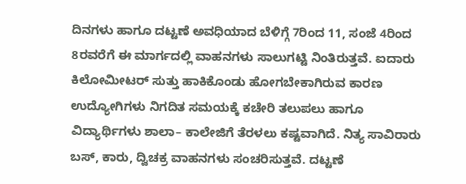ದಿನಗಳು ಹಾಗೂ ದಟ್ಟಣೆ ಅವಧಿಯಾದ ಬೆಳಿಗ್ಗೆ 7ರಿಂದ 11, ಸಂಜೆ 4ರಿಂದ 8ರವರೆಗೆ ಈ ಮಾರ್ಗದಲ್ಲಿ ವಾಹನಗಳು ಸಾಲುಗಟ್ಟಿ ನಿಂತಿರುತ್ತವೆ. ಐದಾರು ಕಿಲೋಮೀಟರ್ ಸುತ್ತು ಹಾಕಿಕೊಂಡು ಹೋಗಬೇಕಾಗಿರುವ ಕಾರಣ ಉದ್ಯೋಗಿಗಳು ನಿಗದಿತ ಸಮಯಕ್ಕೆ ಕಚೇರಿ ತಲುಪಲು ಹಾಗೂ ವಿದ್ಯಾರ್ಥಿಗಳು ಶಾಲಾ– ಕಾಲೇಜಿಗೆ ತೆರಳಲು ಕಷ್ಟವಾಗಿದೆ. ನಿತ್ಯ ಸಾವಿರಾರು ಬಸ್, ಕಾರು, ದ್ವಿಚಕ್ರ ವಾಹನಗಳು ಸಂಚರಿಸುತ್ತವೆ. ದಟ್ಟಣೆ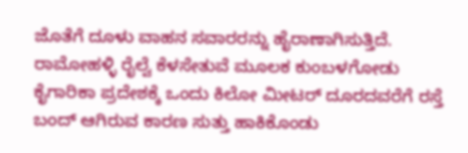ಜೊತೆಗೆ ದೂಳು ವಾಹನ ಸವಾರರನ್ನು ಹೈರಾಣಾಗಿಸುತ್ತಿದೆ.
ರಾಮೋಹಳ್ಳಿ ರೈಲ್ವೆ ಕೆಳಸೇತುವೆ ಮೂಲಕ ಕುಂಬಳಗೋಡು ಕೈಗಾರಿಕಾ ಪ್ರದೇಶಕ್ಕೆ ಒಂದು ಕಿಲೋ ಮೀಟರ್ ದೂರದವರೆಗೆ ರಸ್ತೆ ಬಂದ್ ಆಗಿರುವ ಕಾರಣ ಸುತ್ತು ಹಾಕಿಕೊಂಡು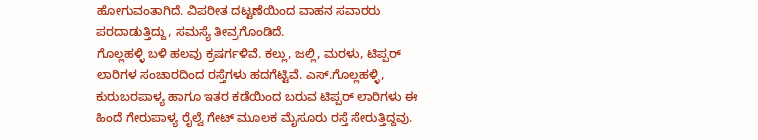ಹೋಗುವಂತಾಗಿದೆ. ವಿಪರೀತ ದಟ್ಟಣೆಯಿಂದ ವಾಹನ ಸವಾರರು ಪರದಾಡುತ್ತಿದ್ದು, ಸಮಸ್ಯೆ ತೀವ್ರಗೊಂಡಿದೆ.
ಗೊಲ್ಲಹಳ್ಳಿ ಬಳಿ ಹಲವು ಕ್ರಷರ್ಗಳಿವೆ. ಕಲ್ಲು, ಜಲ್ಲಿ, ಮರಳು, ಟಿಪ್ಪರ್ ಲಾರಿಗಳ ಸಂಚಾರದಿಂದ ರಸ್ತೆಗಳು ಹದಗೆಟ್ಟಿವೆ. ಎಸ್.ಗೊಲ್ಲಹಳ್ಳಿ, ಕುರುಬರಪಾಳ್ಯ ಹಾಗೂ ಇತರ ಕಡೆಯಿಂದ ಬರುವ ಟಿಪ್ಪರ್ ಲಾರಿಗಳು ಈ ಹಿಂದೆ ಗೇರುಪಾಳ್ಯ ರೈಲ್ವೆ ಗೇಟ್ ಮೂಲಕ ಮೈಸೂರು ರಸ್ತೆ ಸೇರುತ್ತಿದ್ದವು.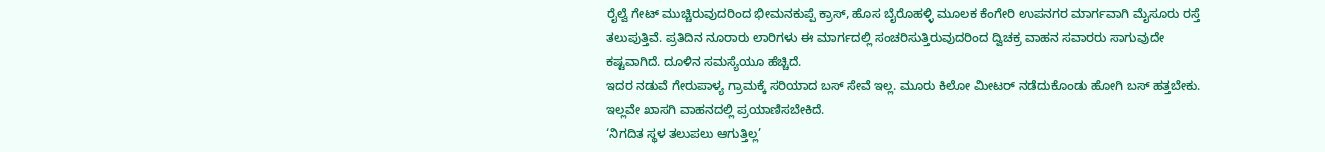ರೈಲ್ವೆ ಗೇಟ್ ಮುಚ್ಚಿರುವುದರಿಂದ ಭೀಮನಕುಪ್ಪೆ ಕ್ರಾಸ್, ಹೊಸ ಬೈರೊಹಳ್ಳಿ ಮೂಲಕ ಕೆಂಗೇರಿ ಉಪನಗರ ಮಾರ್ಗವಾಗಿ ಮೈಸೂರು ರಸ್ತೆ ತಲುಪುತ್ತಿವೆ. ಪ್ರತಿದಿನ ನೂರಾರು ಲಾರಿಗಳು ಈ ಮಾರ್ಗದಲ್ಲಿ ಸಂಚರಿಸುತ್ತಿರುವುದರಿಂದ ದ್ವಿಚಕ್ರ ವಾಹನ ಸವಾರರು ಸಾಗುವುದೇ ಕಷ್ಟವಾಗಿದೆ. ದೂಳಿನ ಸಮಸ್ಯೆಯೂ ಹೆಚ್ಚಿದೆ.
ಇದರ ನಡುವೆ ಗೇರುಪಾಳ್ಯ ಗ್ರಾಮಕ್ಕೆ ಸರಿಯಾದ ಬಸ್ ಸೇವೆ ಇಲ್ಲ. ಮೂರು ಕಿಲೋ ಮೀಟರ್ ನಡೆದುಕೊಂಡು ಹೋಗಿ ಬಸ್ ಹತ್ತಬೇಕು. ಇಲ್ಲವೇ ಖಾಸಗಿ ವಾಹನದಲ್ಲಿ ಪ್ರಯಾಣಿಸಬೇಕಿದೆ.
‘ನಿಗದಿತ ಸ್ಥಳ ತಲುಪಲು ಆಗುತ್ತಿಲ್ಲ’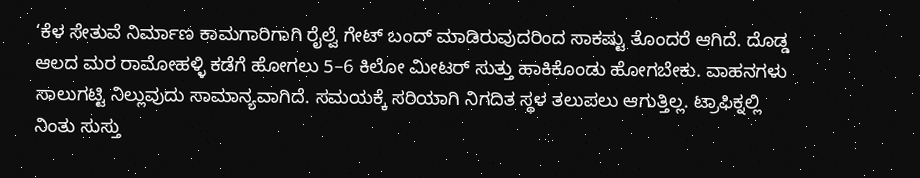‘ಕೆಳ ಸೇತುವೆ ನಿರ್ಮಾಣ ಕಾಮಗಾರಿಗಾಗಿ ರೈಲ್ವೆ ಗೇಟ್ ಬಂದ್ ಮಾಡಿರುವುದರಿಂದ ಸಾಕಷ್ಟು ತೊಂದರೆ ಆಗಿದೆ. ದೊಡ್ಡ ಆಲದ ಮರ ರಾಮೋಹಳ್ಳಿ ಕಡೆಗೆ ಹೋಗಲು 5–6 ಕಿಲೋ ಮೀಟರ್ ಸುತ್ತು ಹಾಕಿಕೊಂಡು ಹೋಗಬೇಕು. ವಾಹನಗಳು ಸಾಲುಗಟ್ಟಿ ನಿಲ್ಲುವುದು ಸಾಮಾನ್ಯವಾಗಿದೆ. ಸಮಯಕ್ಕೆ ಸರಿಯಾಗಿ ನಿಗದಿತ ಸ್ಥಳ ತಲುಪಲು ಆಗುತ್ತಿಲ್ಲ. ಟ್ರಾಫಿಕ್ನಲ್ಲಿ ನಿಂತು ಸುಸ್ತು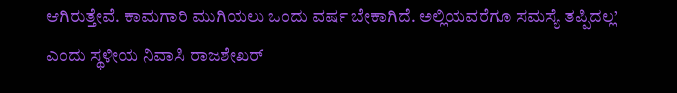ಆಗಿರುತ್ತೇವೆ. ಕಾಮಗಾರಿ ಮುಗಿಯಲು ಒಂದು ವರ್ಷ ಬೇಕಾಗಿದೆ. ಅಲ್ಲಿಯವರೆಗೂ ಸಮಸ್ಯೆ ತಪ್ಪಿದಲ್ಲ’ ಎಂದು ಸ್ಥಳೀಯ ನಿವಾಸಿ ರಾಜಶೇಖರ್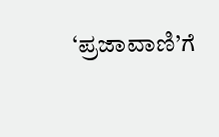‘ಪ್ರಜಾವಾಣಿ’ಗೆ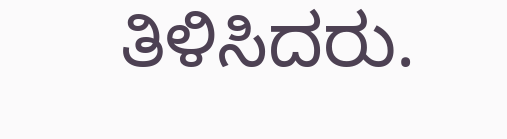ತಿಳಿಸಿದರು.